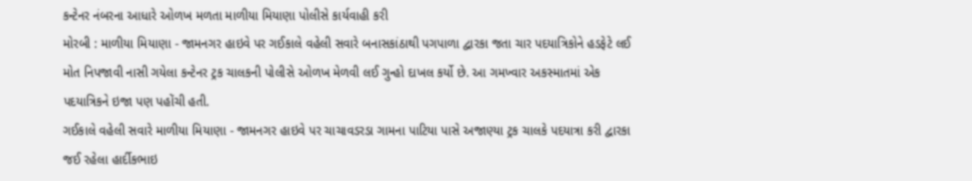કન્ટેનર નંબરના આધારે ઓળખ મળતા માળીયા મિયાણા પોલીસે કાર્યવાહી કરી
મોરબી : માળીયા મિયાણા - જામનગર હાઇવે પર ગઈકાલે વહેલી સવારે બનાસકાંઠાથી પગપાળા દ્વારકા જતા ચાર પદયાત્રિકોને હડફેટે લઈ મોત નિપજાવી નાસી ગયેલા કન્ટેનર ટ્રક ચાલકની પોલીસે ઓળખ મેળવી લઈ ગુન્હો દાખલ કર્યો છે. આ ગમખ્વાર અકસ્માતમાં એક પદયાત્રિકને ઇજા પણ પહોંચી હતી.
ગઈકાલે વહેલી સવારે માળીયા મિયાણા - જામનગર હાઇવે પર ચાચાવડરડા ગામના પાટિયા પાસે અજાણ્યા ટ્રક ચાલકે પદયાત્રા કરી દ્વારકા જઈ રહેલા હાર્દીકભાઇ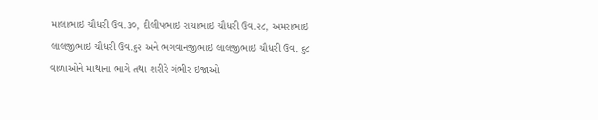માલાભાઇ ચૌધરી ઉવ.૩૦, દીલીપભાઇ રાયાભાઇ ચૌધરી ઉવ.૨૮, અમરાભાઇ લાલજીભાઇ ચૌધરી ઉવ.૬૨ અને ભગવાનજીભાઇ લાલજીભાઇ ચૌધરી ઉવ. ૬૮ વાળાઓને માથાના ભાગે તથા શરીરે ગંભીર ઇજાઓ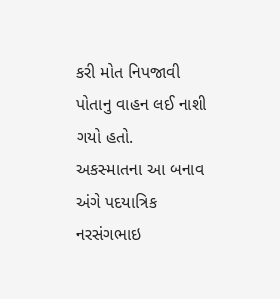કરી મોત નિપજાવી પોતાનુ વાહન લઈ નાશી ગયો હતો.
અકસ્માતના આ બનાવ અંગે પદયાત્રિક નરસંગભાઇ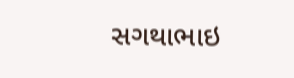સગથાભાઇ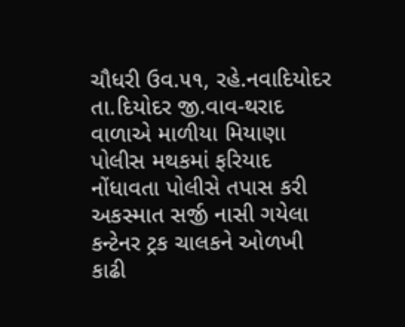ચૌધરી ઉવ.૫૧, રહે.નવાદિયોદર તા.દિયોદર જી.વાવ-થરાદ વાળાએ માળીયા મિયાણા પોલીસ મથકમાં ફરિયાદ નોંધાવતા પોલીસે તપાસ કરી અકસ્માત સર્જી નાસી ગયેલા કન્ટેનર ટ્રક ચાલકને ઓળખી કાઢી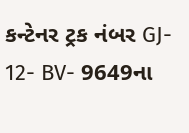કન્ટેનર ટ્રક નંબર GJ- 12- BV- 9649ના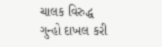ચાલક વિરુદ્ધ ગુન્હો દાખલ કરી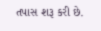તપાસ શરૂ કરી છે.